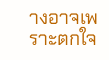างอาจเพราะตกใจ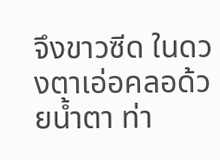จึงขาวซีด ในดวงตาเอ่อคลอด้วยน้ำตา ท่า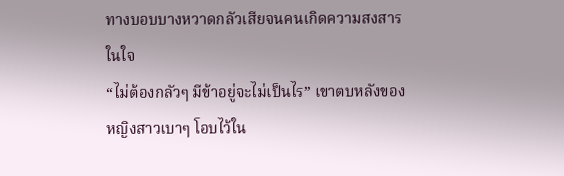ทางบอบบางหวาดกลัวเสียจนคนเกิดความสงสารในใจ
“ไม่ต้องกลัวๆ มีข้าอยู่จะไม่เป็นไร” เขาตบหลังของหญิงสาวเบาๆ โอบไว้ใน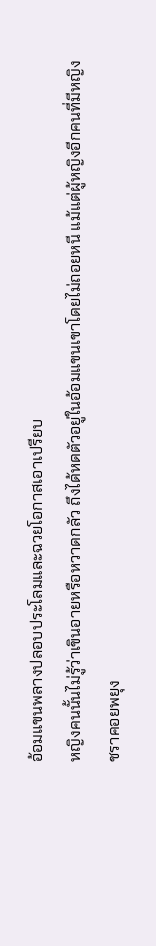อ้อมแขนพลางปลอบประโลมและฉวยโอกาสเอาเปรียบ
หญิงคนนั้นไม่รู้ว่าเขินอายหรือหวาดกลัว ถึงได้หดตัวอยู่ในอ้อมแขนเขาโดยไม่ถอยหนี แม้แต่ผู้หญิงอีกคนที่มีหญิงชราคอยพยุง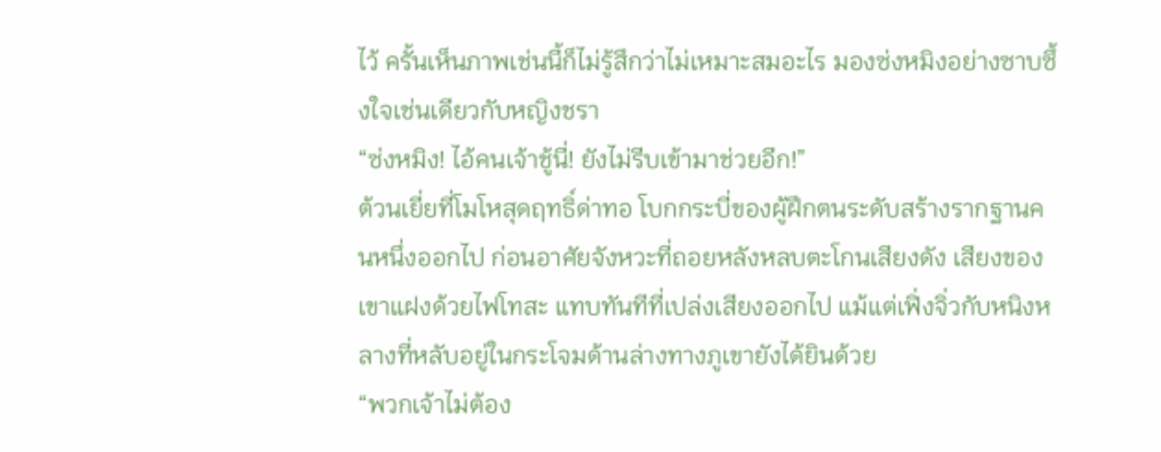ไว้ ครั้นเห็นภาพเช่นนี้ก็ไม่รู้สึกว่าไม่เหมาะสมอะไร มองซ่งหมิงอย่างซาบซึ้งใจเช่นเดียวกับหญิงชรา
“ซ่งหมิง! ไอ้คนเจ้าชู้นี่! ยังไม่รีบเข้ามาช่วยอีก!”
ต้วนเยี่ยที่โมโหสุดฤทธิ์ด่าทอ โบกกระบี่ของผู้ฝึกตนระดับสร้างรากฐานคนหนึ่งออกไป ก่อนอาศัยจังหวะที่ถอยหลังหลบตะโกนเสียงดัง เสียงของเขาแฝงด้วยไฟโทสะ แทบทันทีที่เปล่งเสียงออกไป แม้แต่เฟิ่งจิ่วกับหนิงหลางที่หลับอยู่ในกระโจมด้านล่างทางภูเขายังได้ยินด้วย
“พวกเจ้าไม่ต้อง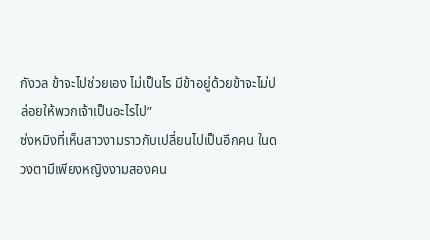กังวล ข้าจะไปช่วยเอง ไม่เป็นไร มีข้าอยู่ด้วยข้าจะไม่ปล่อยให้พวกเจ้าเป็นอะไรไป”
ซ่งหมิงที่เห็นสาวงามราวกับเปลี่ยนไปเป็นอีกคน ในดวงตามีเพียงหญิงงามสองคน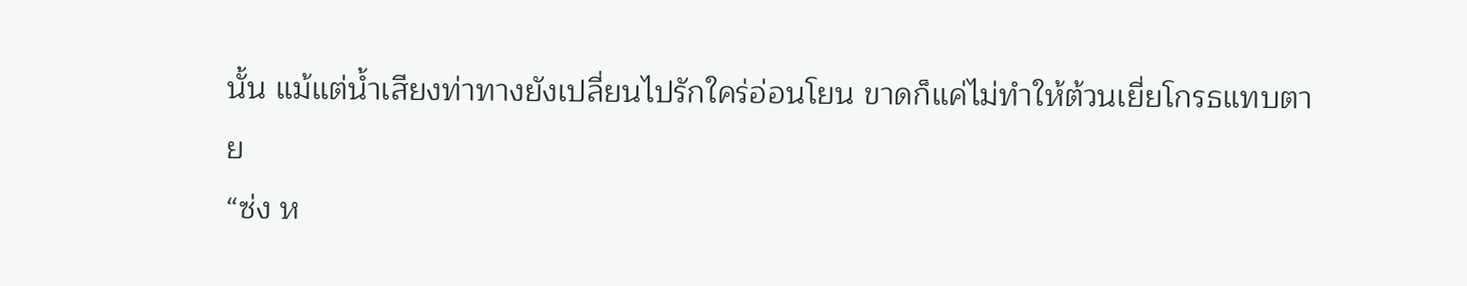นั้น แม้แต่น้ำเสียงท่าทางยังเปลี่ยนไปรักใคร่อ่อนโยน ขาดก็แค่ไม่ทำให้ต้วนเยี่ยโกรธแทบตาย
“ซ่ง ห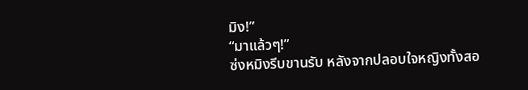มิง!”
“มาแล้วๆ!”
ซ่งหมิงรีบขานรับ หลังจากปลอบใจหญิงทั้งสอ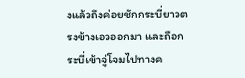งแล้วถึงค่อยชักกระบี่ยาวตรงข้างเอวออกมา และถือกระบี่เข้าจู่โจมไปทางค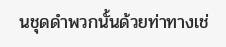นชุดดำพวกนั้นด้วยท่าทางเช่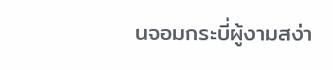นจอมกระบี่ผู้งามสง่า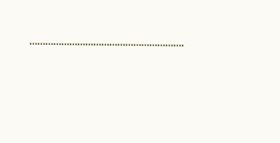………………………………………………….